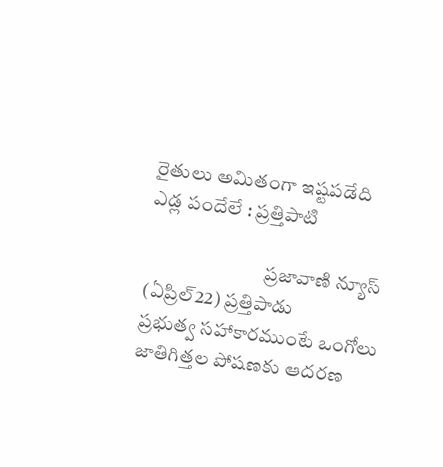రైతులు అమితంగా ఇష్టపడేది ఎడ్ల పందేలే : ప్రత్తిపాటి

                              ప్రజావాణి న్యూస్ (ఏప్రిల్22) ప్రత్తిపాడు                                                ప్రభుత్వ సహాకారముంటే ఒంగోలు జాతిగిత్తల పోషణకు ఆదరణ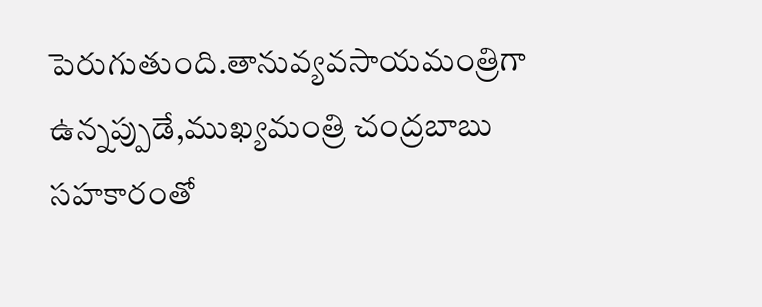పెరుగుతుంది.తానువ్యవసాయమంత్రిగా ఉన్నప్పుడే,ముఖ్యమంత్రి చంద్రబాబు సహకారంతో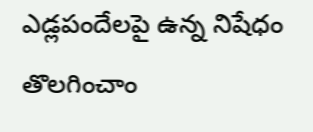ఎడ్లపందేలపై ఉన్న నిషేధం తొలగించాం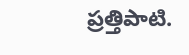ప్రత్తిపాటి.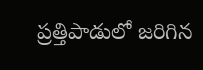ప్రత్తిపాడులో జరిగిన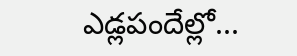ఎడ్లపందేల్లో...